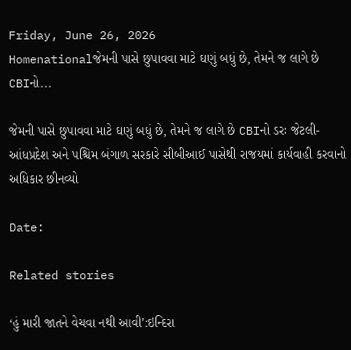Friday, June 26, 2026
Homenationalજેમની પાસે છુપાવવા માટે ઘણું બધું છે, તેમને જ લાગે છે CBIનો...

જેમની પાસે છુપાવવા માટે ઘણું બધું છે, તેમને જ લાગે છે CBIનો ડરઃ જેટલી- આંધપ્રદેશ અને પશ્ચિમ બંગાળ સરકારે સીબીઆઈ પાસેથી રાજયમાં કાર્યવાહી કરવાનો અધિકાર છીનવ્યો

Date:

Related stories

‘હું મારી જાતને વેચવા નથી આવી’:ઇન્દિરા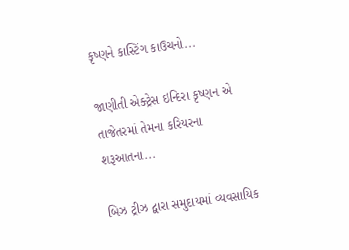કૃષ્ણને કાસ્ટિંગ કાઉચનો...

જાણીતી એક્ટ્રેસ ઇન્દિરા કૃષ્ણન એ તાજેતરમાં તેમના કરિયરના શરૂઆતના...

બિઝ ટ્રીઝ દ્વારા સમુદાયમાં વ્યવસાયિક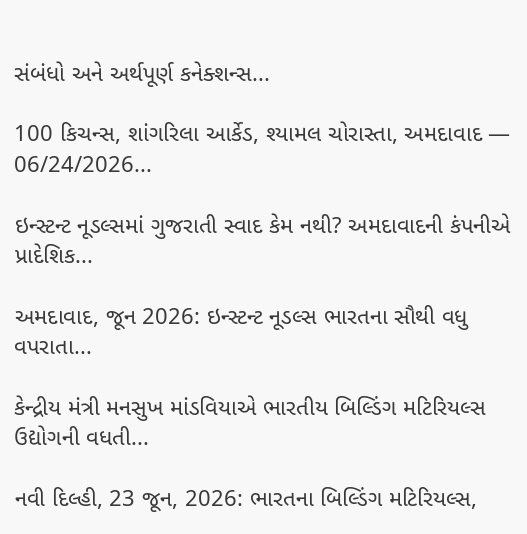સંબંધો અને અર્થપૂર્ણ કનેક્શન્સ...

100 કિચન્સ, શાંગરિલા આર્કેડ, શ્યામલ ચોરાસ્તા, અમદાવાદ — 06/24/2026...

ઇન્સ્ટન્ટ નૂડલ્સમાં ગુજરાતી સ્વાદ કેમ નથી? અમદાવાદની કંપનીએ પ્રાદેશિક...

અમદાવાદ, જૂન 2026: ઇન્સ્ટન્ટ નૂડલ્સ ભારતના સૌથી વધુ વપરાતા...

કેન્દ્રીય મંત્રી મનસુખ માંડવિયાએ ભારતીય બિલ્ડિંગ મટિરિયલ્સ ઉદ્યોગની વધતી...

નવી દિલ્હી, 23 જૂન, 2026: ભારતના બિલ્ડિંગ મટિરિયલ્સ,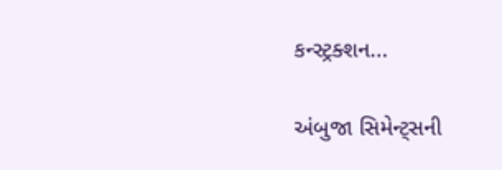કન્સ્ટ્રક્શન...

અંબુજા સિમેન્ટ્સની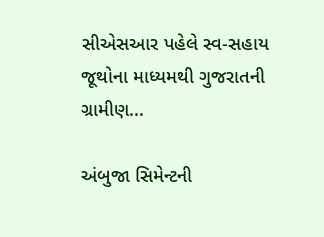સીએસઆર પહેલે સ્વ-સહાય જૂથોના માધ્યમથી ગુજરાતની ગ્રામીણ...

અંબુજા સિમેન્ટની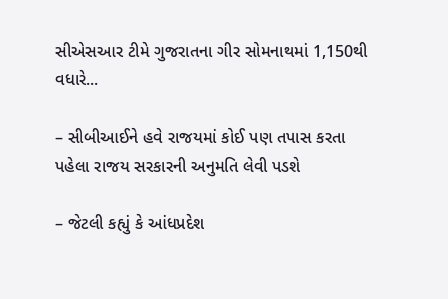સીએસઆર ટીમે ગુજરાતના ગીર સોમનાથમાં 1,150થી વધારે...

– સીબીઆઈને હવે રાજયમાં કોઈ પણ તપાસ કરતા પહેલા રાજય સરકારની અનુમતિ લેવી પડશે

– જેટલી કહ્યું કે આંધપ્રદેશ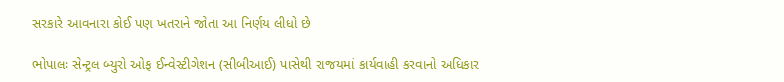સરકારે આવનારા કોઈ પણ ખતરાને જોતા આ નિર્ણય લીધો છે

ભોપાલઃ સેન્ટ્રલ બ્યુરો ઓફ ઈન્વેસ્ટીગેશન (સીબીઆઈ) પાસેથી રાજયમાં કાર્યવાહી કરવાનો અધિકાર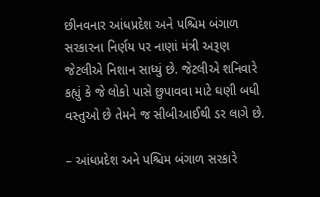છીનવનાર આંધપ્રદેશ અને પશ્ચિમ બંગાળ સરકારના નિર્ણય પર નાણાં મંત્રી અરૂણ જેટલીએ નિશાન સાધ્યું છે. જેટલીએ શનિવારે કહ્યું કે જે લોકો પાસે છુપાવવા માટે ઘણી બધી વસ્તુઓ છે તેમને જ સીબીઆઈથી ડર લાગે છે.

– આંધપ્રદેશ અને પશ્ચિમ બંગાળ સરકારે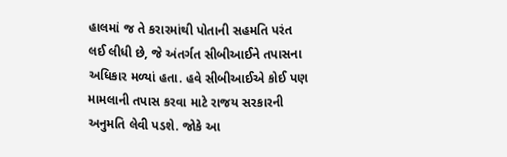હાલમાં જ તે કરારમાંથી પોતાની સહમતિ પરંત લઈ લીધી છે, જે અંતર્ગત સીબીઆઈને તપાસના અધિકાર મળ્યાં હતા. હવે સીબીઆઈએ કોઈ પણ મામલાની તપાસ કરવા માટે રાજય સરકારની અનુમતિ લેવી પડશે. જોકે આ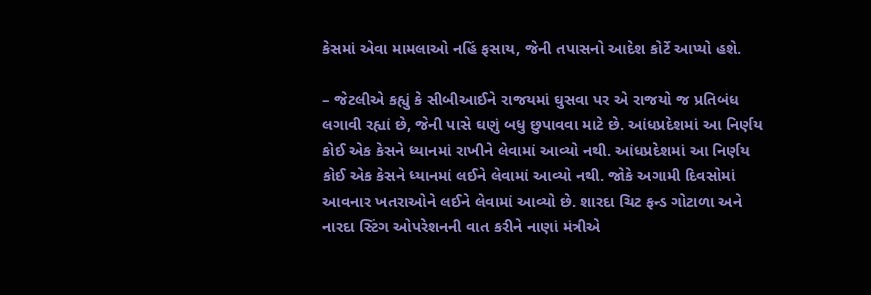કેસમાં એવા મામલાઓ નહિં ફસાય, જેની તપાસનો આદેશ કોર્ટે આપ્યો હશે.

– જેટલીએ કહ્યું કે સીબીઆઈને રાજયમાં ઘુસવા પર એ રાજયો જ પ્રતિબંધ લગાવી રહ્યાં છે, જેની પાસે ઘણું બધુ છુપાવવા માટે છે. આંધપ્રદેશમાં આ નિર્ણય કોઈ એક કેસને ધ્યાનમાં રાખીને લેવામાં આવ્યો નથી. આંધપ્રદેશમાં આ નિર્ણય કોઈ એક કેસને ધ્યાનમાં લઈને લેવામાં આવ્યો નથી. જોકે અગામી દિવસોમાં આવનાર ખતરાઓને લઈને લેવામાં આવ્યો છે. શારદા ચિટ ફન્ડ ગોટાળા અને નારદા સ્ટિંગ ઓપરેશનની વાત કરીને નાણાં મંત્રીએ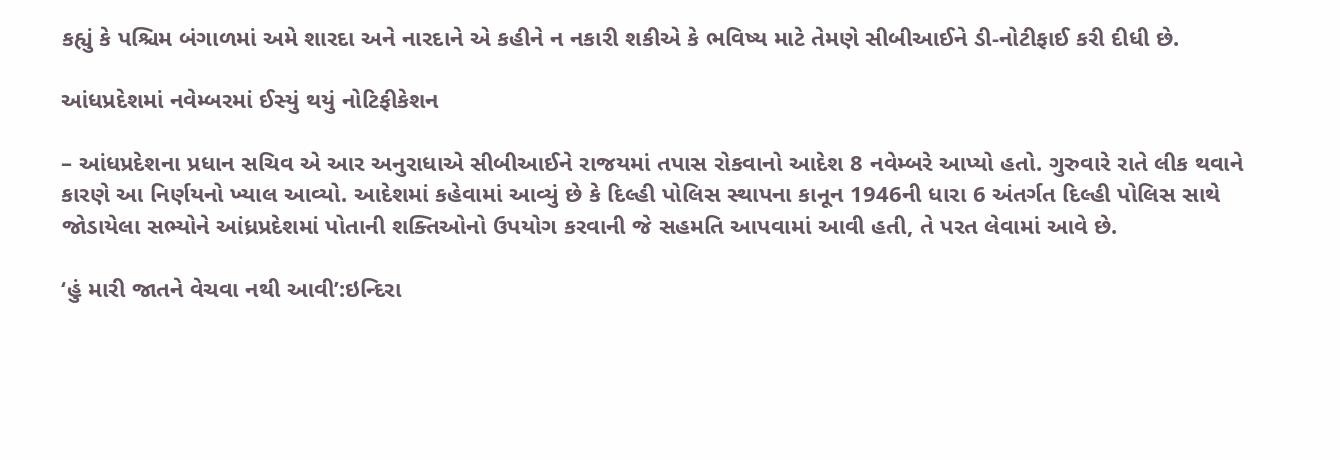કહ્યું કે પશ્ચિમ બંગાળમાં અમે શારદા અને નારદાને એ કહીને ન નકારી શકીએ કે ભવિષ્ય માટે તેમણે સીબીઆઈને ડી-નોટીફાઈ કરી દીધી છે.

આંધપ્રદેશમાં નવેમ્બરમાં ઈસ્યું થયું નોટિફીકેશન

– આંધપ્રદેશના પ્રધાન સચિવ એ આર અનુરાધાએ સીબીઆઈને રાજયમાં તપાસ રોકવાનો આદેશ 8 નવેમ્બરે આપ્યો હતો. ગુરુવારે રાતે લીક થવાને કારણે આ નિર્ણયનો ખ્યાલ આવ્યો. આદેશમાં કહેવામાં આવ્યું છે કે દિલ્હી પોલિસ સ્થાપના કાનૂન 1946ની ધારા 6 અંતર્ગત દિલ્હી પોલિસ સાથે જોડાયેલા સભ્યોને આંધ્રપ્રદેશમાં પોતાની શક્તિઓનો ઉપયોગ કરવાની જે સહમતિ આપવામાં આવી હતી, તે પરત લેવામાં આવે છે.

‘હું મારી જાતને વેચવા નથી આવી’:ઇન્દિરા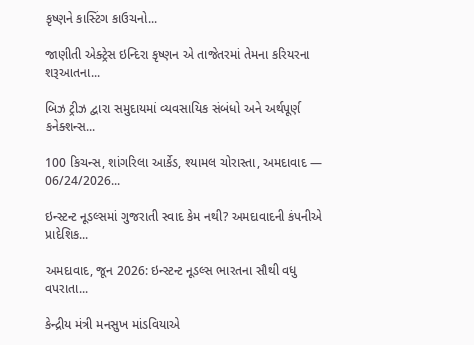કૃષ્ણને કાસ્ટિંગ કાઉચનો...

જાણીતી એક્ટ્રેસ ઇન્દિરા કૃષ્ણન એ તાજેતરમાં તેમના કરિયરના શરૂઆતના...

બિઝ ટ્રીઝ દ્વારા સમુદાયમાં વ્યવસાયિક સંબંધો અને અર્થપૂર્ણ કનેક્શન્સ...

100 કિચન્સ, શાંગરિલા આર્કેડ, શ્યામલ ચોરાસ્તા, અમદાવાદ — 06/24/2026...

ઇન્સ્ટન્ટ નૂડલ્સમાં ગુજરાતી સ્વાદ કેમ નથી? અમદાવાદની કંપનીએ પ્રાદેશિક...

અમદાવાદ, જૂન 2026: ઇન્સ્ટન્ટ નૂડલ્સ ભારતના સૌથી વધુ વપરાતા...

કેન્દ્રીય મંત્રી મનસુખ માંડવિયાએ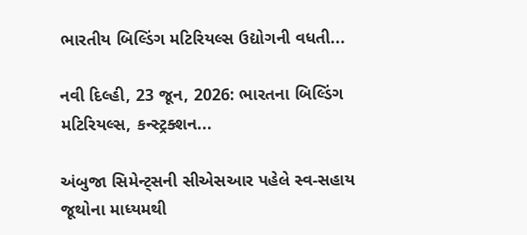ભારતીય બિલ્ડિંગ મટિરિયલ્સ ઉદ્યોગની વધતી...

નવી દિલ્હી, 23 જૂન, 2026: ભારતના બિલ્ડિંગ મટિરિયલ્સ, કન્સ્ટ્રક્શન...

અંબુજા સિમેન્ટ્સની સીએસઆર પહેલે સ્વ-સહાય જૂથોના માધ્યમથી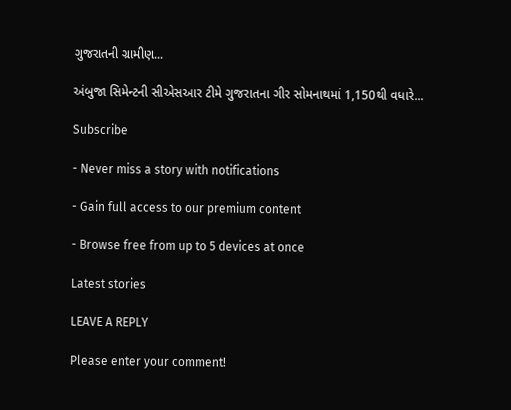ગુજરાતની ગ્રામીણ...

અંબુજા સિમેન્ટની સીએસઆર ટીમે ગુજરાતના ગીર સોમનાથમાં 1,150થી વધારે...

Subscribe

- Never miss a story with notifications

- Gain full access to our premium content

- Browse free from up to 5 devices at once

Latest stories

LEAVE A REPLY

Please enter your comment!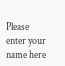Please enter your name here